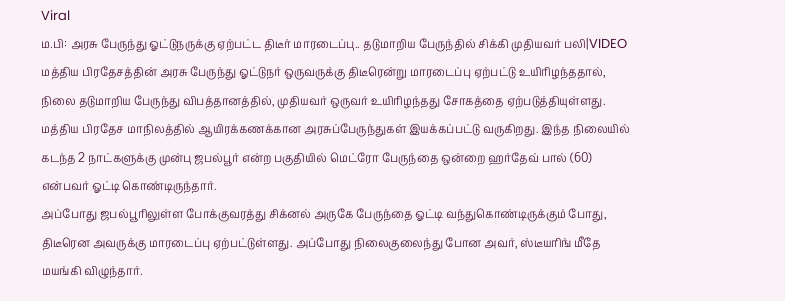Viral
ம.பி: அரசு பேருந்து ஓட்டுநருக்கு ஏற்பட்ட திடீர் மாரடைப்பு.. தடுமாறிய பேருந்தில் சிக்கி முதியவர் பலி|VIDEO
மத்திய பிரதேசத்தின் அரசு பேருந்து ஓட்டுநர் ஒருவருக்கு திடீரென்று மாரடைப்பு ஏற்பட்டு உயிரிழந்ததால், நிலை தடுமாறிய பேருந்து விபத்தானத்தில், முதியவர் ஒருவர் உயிரிழந்தது சோகத்தை ஏற்படுத்தியுள்ளது.
மத்திய பிரதேச மாநிலத்தில் ஆயிரக்கணக்கான அரசுப்பேருந்துகள் இயக்கப்பட்டு வருகிறது. இந்த நிலையில் கடந்த 2 நாட்களுக்கு முன்பு ஜபல்பூர் என்ற பகுதியில் மெட்ரோ பேருந்தை ஒன்றை ஹர்தேவ் பால் (60) என்பவர் ஓட்டி கொண்டிருந்தார்.
அப்போது ஜபல்பூரிலுள்ள போக்குவரத்து சிக்னல் அருகே பேருந்தை ஓட்டி வந்துகொண்டிருக்கும் போது, திடீரென அவருக்கு மாரடைப்பு ஏற்பட்டுள்ளது. அப்போது நிலைகுலைந்து போன அவர், ஸ்டீயரிங் மீதே மயங்கி விழுந்தார்.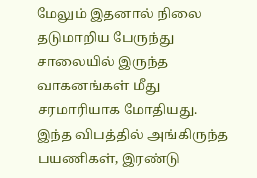மேலும் இதனால் நிலை தடுமாறிய பேருந்து சாலையில் இருந்த வாகனங்கள் மீது சரமாரியாக மோதியது.
இந்த விபத்தில் அங்கிருந்த பயணிகள், இரண்டு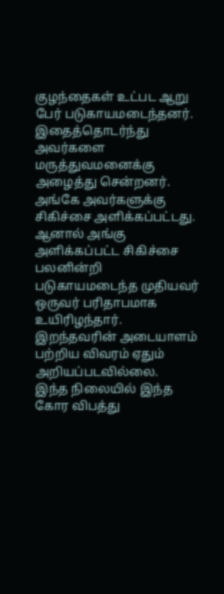குழந்தைகள் உட்பட ஆறு பேர் படுகாயமடைந்தனர். இதைத்தொடர்ந்து அவர்களை மருத்துவமனைக்கு அழைத்து சென்றனர். அங்கே அவர்களுக்கு சிகிச்சை அளிக்கப்பட்டது. ஆனால் அங்கு அளிக்கப்பட்ட சிகிச்சை பலனின்றி படுகாயமடைந்த முதியவர் ஒருவர் பரிதாபமாக உயிரிழந்தார். இறந்தவரின் அடையாளம் பற்றிய விவரம் ஏதும் அறியப்படவில்லை.
இந்த நிலையில் இந்த கோர விபத்து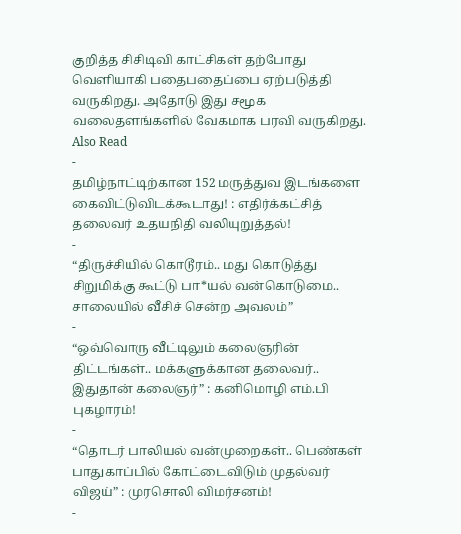குறித்த சிசிடிவி காட்சிகள் தற்போது வெளியாகி பதைபதைப்பை ஏற்படுத்தி வருகிறது. அதோடு இது சமூக வலைதளங்களில் வேகமாக பரவி வருகிறது.
Also Read
-
தமிழ்நாட்டிற்கான 152 மருத்துவ இடங்களை கைவிட்டுவிடக்கூடாது! : எதிர்க்கட்சித் தலைவர் உதயநிதி வலியுறுத்தல்!
-
“திருச்சியில் கொடூரம்.. மது கொடுத்து சிறுமிக்கு கூட்டு பா*யல் வன்கொடுமை.. சாலையில் வீசிச் சென்ற அவலம்”
-
“ஒவ்வொரு வீட்டிலும் கலைஞரின் திட்டங்கள்.. மக்களுக்கான தலைவர்.. இதுதான் கலைஞர்” : கனிமொழி எம்.பி புகழாரம்!
-
“தொடர் பாலியல் வன்முறைகள்.. பெண்கள் பாதுகாப்பில் கோட்டைவிடும் முதல்வர் விஜய்” : முரசொலி விமர்சனம்!
-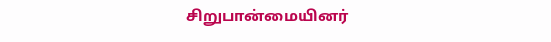சிறுபான்மையினர்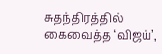சுதந்திரத்தில் கைவைத்த ‘விஜய்’,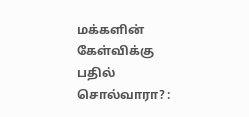மக்களின் கேள்விக்கு பதில் சொல்வாரா? :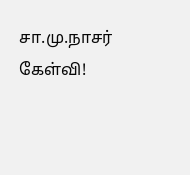சா.மு.நாசர் கேள்வி!